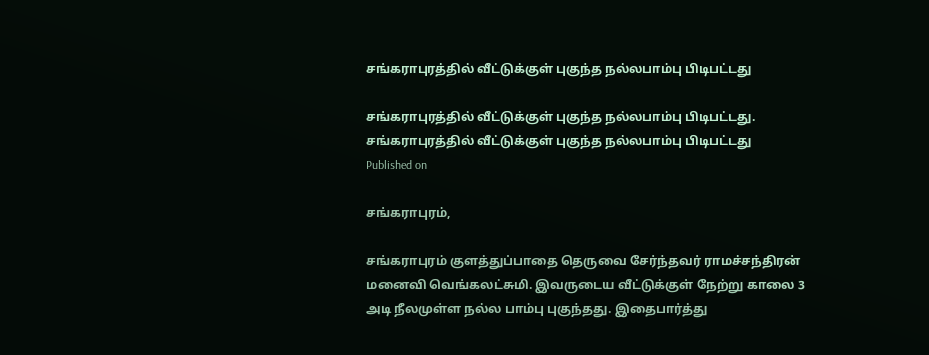சங்கராபுரத்தில் வீட்டுக்குள் புகுந்த நல்லபாம்பு பிடிபட்டது

சங்கராபுரத்தில் வீட்டுக்குள் புகுந்த நல்லபாம்பு பிடிபட்டது.
சங்கராபுரத்தில் வீட்டுக்குள் புகுந்த நல்லபாம்பு பிடிபட்டது
Published on

சங்கராபுரம்,

சங்கராபுரம் குளத்துப்பாதை தெருவை சேர்ந்தவர் ராமச்சந்திரன் மனைவி வெங்கலட்சுமி. இவருடைய வீட்டுக்குள் நேற்று காலை 3 அடி நீலமுள்ள நல்ல பாம்பு புகுந்தது. இதைபார்த்து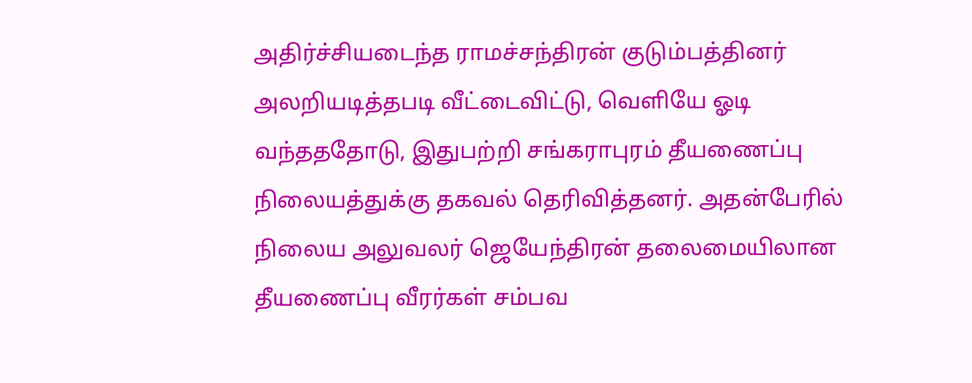அதிர்ச்சியடைந்த ராமச்சந்திரன் குடும்பத்தினர் அலறியடித்தபடி வீட்டைவிட்டு, வெளியே ஓடி வந்தததோடு, இதுபற்றி சங்கராபுரம் தீயணைப்பு நிலையத்துக்கு தகவல் தெரிவித்தனர். அதன்பேரில் நிலைய அலுவலர் ஜெயேந்திரன் தலைமையிலான தீயணைப்பு வீரர்கள் சம்பவ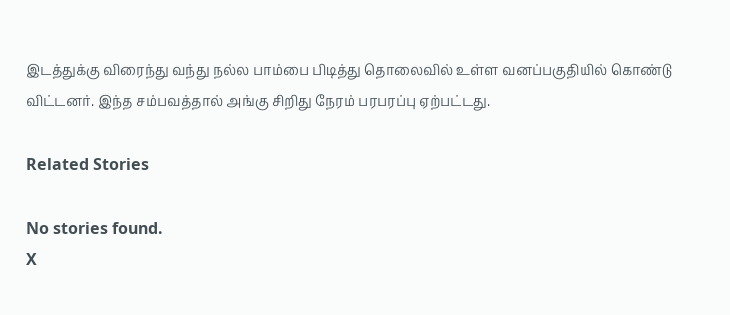இடத்துக்கு விரைந்து வந்து நல்ல பாம்பை பிடித்து தொலைவில் உள்ள வனப்பகுதியில் கொண்டு விட்டனர். இந்த சம்பவத்தால் அங்கு சிறிது நேரம் பரபரப்பு ஏற்பட்டது.

Related Stories

No stories found.
X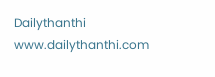Dailythanthi
www.dailythanthi.com